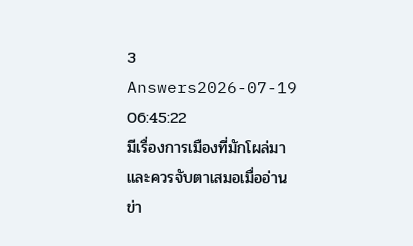3 Answers2026-07-19 06:45:22
มีเรื่องการเมืองที่มักโผล่มาและควรจับตาเสมอเมื่ออ่านข่า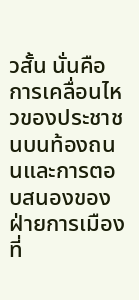วสั้น นั่นคือการเคลื่อนไหวของประชาชนบนท้องถนนและการตอบสนองของฝ่ายการเมืองที่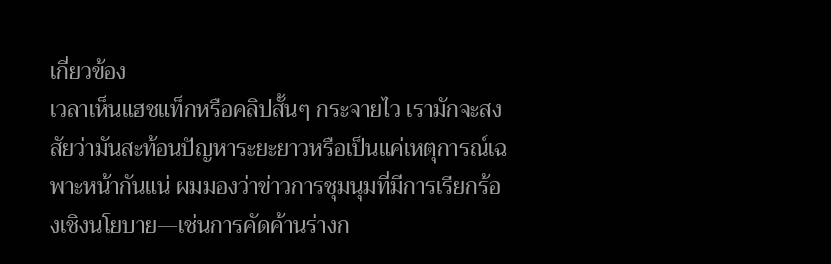เกี่ยวข้อง
เวลาเห็นแฮชแท็กหรือคลิปสั้นๆ กระจายไว เรามักจะสงสัยว่ามันสะท้อนปัญหาระยะยาวหรือเป็นแค่เหตุการณ์เฉพาะหน้ากันแน่ ผมมองว่าข่าวการชุมนุมที่มีการเรียกร้องเชิงนโยบาย—เช่นการคัดค้านร่างก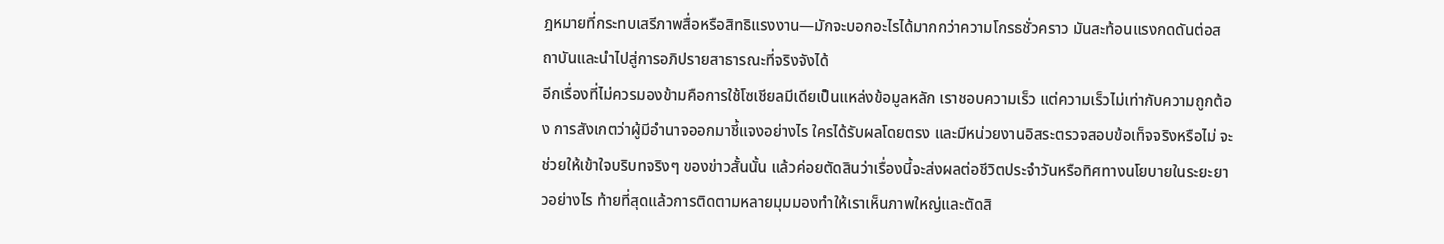ฎหมายที่กระทบเสรีภาพสื่อหรือสิทธิแรงงาน—มักจะบอกอะไรได้มากกว่าความโกรธชั่วคราว มันสะท้อนแรงกดดันต่อสถาบันและนำไปสู่การอภิปรายสาธารณะที่จริงจังได้
อีกเรื่องที่ไม่ควรมองข้ามคือการใช้โซเชียลมีเดียเป็นแหล่งข้อมูลหลัก เราชอบความเร็ว แต่ความเร็วไม่เท่ากับความถูกต้อง การสังเกตว่าผู้มีอำนาจออกมาชี้แจงอย่างไร ใครได้รับผลโดยตรง และมีหน่วยงานอิสระตรวจสอบข้อเท็จจริงหรือไม่ จะช่วยให้เข้าใจบริบทจริงๆ ของข่าวสั้นนั้น แล้วค่อยตัดสินว่าเรื่องนี้จะส่งผลต่อชีวิตประจำวันหรือทิศทางนโยบายในระยะยาวอย่างไร ท้ายที่สุดแล้วการติดตามหลายมุมมองทำให้เราเห็นภาพใหญ่และตัดสิ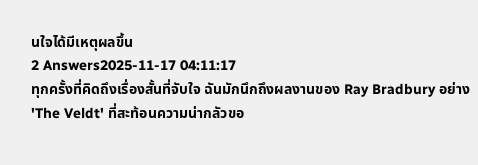นใจได้มีเหตุผลขึ้น
2 Answers2025-11-17 04:11:17
ทุกครั้งที่คิดถึงเรื่องสั้นที่จับใจ ฉันมักนึกถึงผลงานของ Ray Bradbury อย่าง 'The Veldt' ที่สะท้อนความน่ากลัวขอ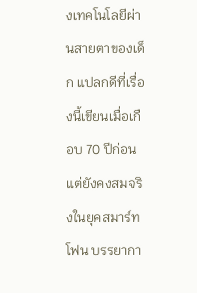งเทคโนโลยีผ่านสายตาของเด็ก แปลกดีที่เรื่องนี้เขียนเมื่อเกือบ 70 ปีก่อนแต่ยังคงสมจริงในยุคสมาร์ทโฟน บรรยากา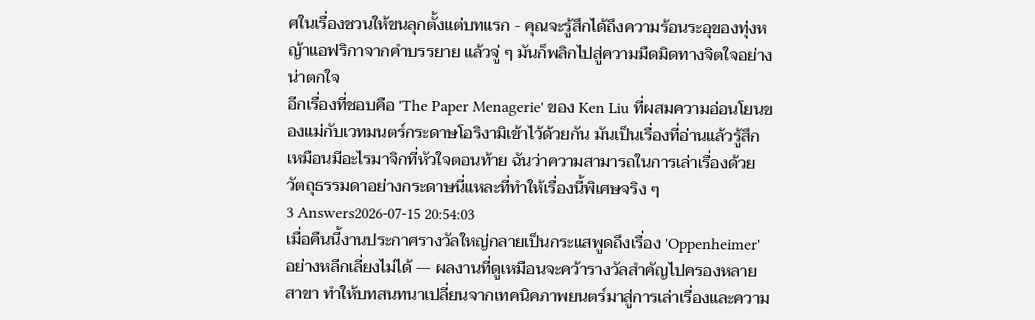ศในเรื่องชวนให้ขนลุกตั้งแต่บทแรก - คุณจะรู้สึกได้ถึงความร้อนระอุของทุ่งหญ้าแอฟริกาจากคำบรรยาย แล้วจู่ ๆ มันก็พลิกไปสู่ความมืดมิดทางจิตใจอย่างน่าตกใจ
อีกเรื่องที่ชอบคือ 'The Paper Menagerie' ของ Ken Liu ที่ผสมความอ่อนโยนของแม่กับเวทมนตร์กระดาษโอริงามิเข้าไว้ด้วยกัน มันเป็นเรื่องที่อ่านแล้วรู้สึกเหมือนมีอะไรมาจิกที่หัวใจตอนท้าย ฉันว่าความสามารถในการเล่าเรื่องด้วยวัตถุธรรมดาอย่างกระดาษนี่แหละที่ทำให้เรื่องนี้พิเศษจริง ๆ
3 Answers2026-07-15 20:54:03
เมื่อคืนนี้งานประกาศรางวัลใหญ่กลายเป็นกระแสพูดถึงเรื่อง 'Oppenheimer' อย่างหลีกเลี่ยงไม่ได้ — ผลงานที่ดูเหมือนจะคว้ารางวัลสำคัญไปครองหลายสาขา ทำให้บทสนทนาเปลี่ยนจากเทคนิคภาพยนตร์มาสู่การเล่าเรื่องและความ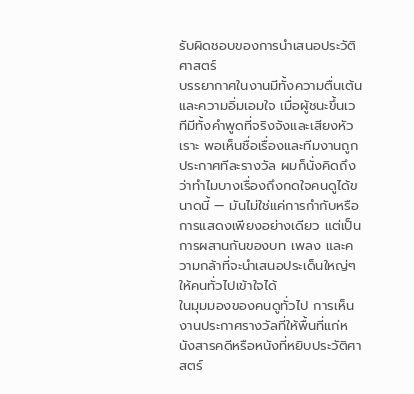รับผิดชอบของการนำเสนอประวัติศาสตร์
บรรยากาศในงานมีทั้งความตื่นเต้นและความอิ่มเอมใจ เมื่อผู้ชนะขึ้นเวทีมีทั้งคำพูดที่จริงจังและเสียงหัวเราะ พอเห็นชื่อเรื่องและทีมงานถูกประกาศทีละรางวัล ผมก็นั่งคิดถึงว่าทำไมบางเรื่องถึงกดใจคนดูได้ขนาดนี้ — มันไม่ใช่แค่การกำกับหรือการแสดงเพียงอย่างเดียว แต่เป็นการผสานกันของบท เพลง และความกล้าที่จะนำเสนอประเด็นใหญ่ๆ ให้คนทั่วไปเข้าใจได้
ในมุมมองของคนดูทั่วไป การเห็นงานประกาศรางวัลที่ให้พื้นที่แก่หนังสารคดีหรือหนังที่หยิบประวัติศาสตร์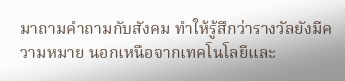มาถามคำถามกับสังคม ทำให้รู้สึกว่ารางวัลยังมีความหมาย นอกเหนือจากเทคโนโลยีและ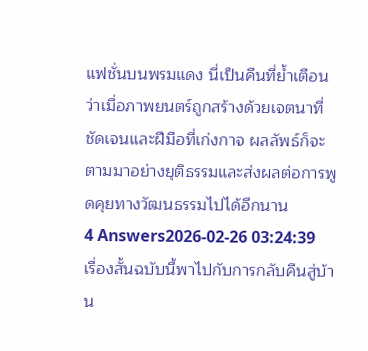แฟชั่นบนพรมแดง นี่เป็นคืนที่ย้ำเตือนว่าเมื่อภาพยนตร์ถูกสร้างด้วยเจตนาที่ชัดเจนและฝีมือที่เก่งกาจ ผลลัพธ์ก็จะตามมาอย่างยุติธรรมและส่งผลต่อการพูดคุยทางวัฒนธรรมไปได้อีกนาน
4 Answers2026-02-26 03:24:39
เรื่องสั้นฉบับนี้พาไปกับการกลับคืนสู่บ้าน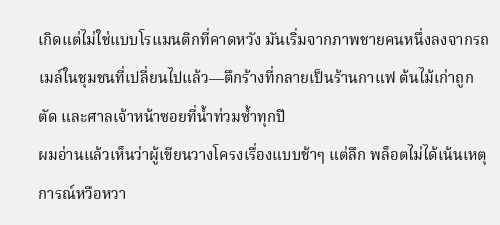เกิดแต่ไม่ใช่แบบโรแมนติกที่คาดหวัง มันเริ่มจากภาพชายคนหนึ่งลงจากรถเมล์ในชุมชนที่เปลี่ยนไปแล้ว—ตึกร้างที่กลายเป็นร้านกาแฟ ต้นไม้เก่าถูกตัด และศาลเจ้าหน้าซอยที่น้ำท่วมซ้ำทุกปี
ผมอ่านแล้วเห็นว่าผู้เขียนวางโครงเรื่องแบบช้าๆ แต่ลึก พล็อตไม่ได้เน้นเหตุการณ์หวือหวา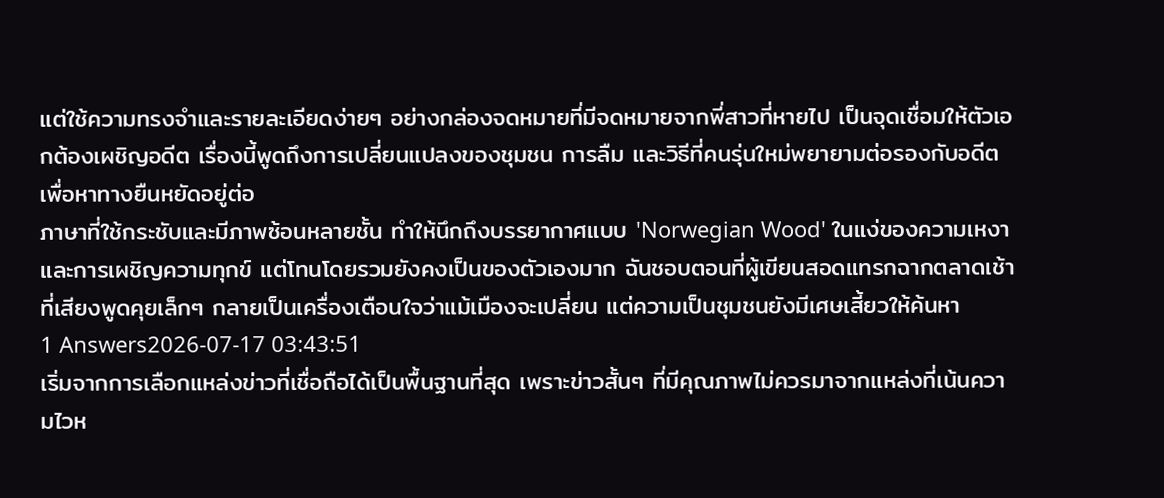แต่ใช้ความทรงจำและรายละเอียดง่ายๆ อย่างกล่องจดหมายที่มีจดหมายจากพี่สาวที่หายไป เป็นจุดเชื่อมให้ตัวเอกต้องเผชิญอดีต เรื่องนี้พูดถึงการเปลี่ยนแปลงของชุมชน การลืม และวิธีที่คนรุ่นใหม่พยายามต่อรองกับอดีตเพื่อหาทางยืนหยัดอยู่ต่อ
ภาษาที่ใช้กระชับและมีภาพซ้อนหลายชั้น ทำให้นึกถึงบรรยากาศแบบ 'Norwegian Wood' ในแง่ของความเหงาและการเผชิญความทุกข์ แต่โทนโดยรวมยังคงเป็นของตัวเองมาก ฉันชอบตอนที่ผู้เขียนสอดแทรกฉากตลาดเช้าที่เสียงพูดคุยเล็กๆ กลายเป็นเครื่องเตือนใจว่าแม้เมืองจะเปลี่ยน แต่ความเป็นชุมชนยังมีเศษเสี้ยวให้ค้นหา
1 Answers2026-07-17 03:43:51
เริ่มจากการเลือกแหล่งข่าวที่เชื่อถือได้เป็นพื้นฐานที่สุด เพราะข่าวสั้นๆ ที่มีคุณภาพไม่ควรมาจากแหล่งที่เน้นความไวห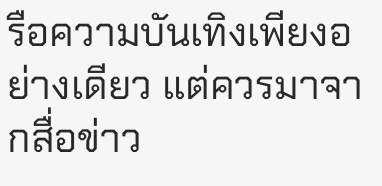รือความบันเทิงเพียงอย่างเดียว แต่ควรมาจากสื่อข่าว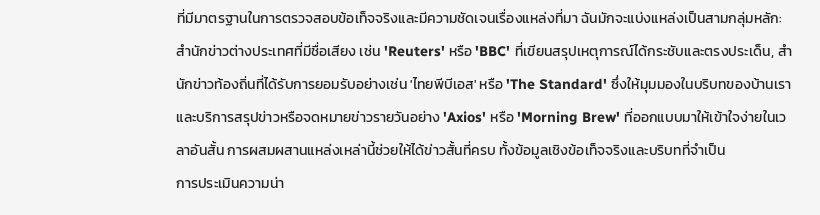ที่มีมาตรฐานในการตรวจสอบข้อเท็จจริงและมีความชัดเจนเรื่องแหล่งที่มา ฉันมักจะแบ่งแหล่งเป็นสามกลุ่มหลัก: สำนักข่าวต่างประเทศที่มีชื่อเสียง เช่น 'Reuters' หรือ 'BBC' ที่เขียนสรุปเหตุการณ์ได้กระชับและตรงประเด็น, สำนักข่าวท้องถิ่นที่ได้รับการยอมรับอย่างเช่น 'ไทยพีบีเอส' หรือ 'The Standard' ซึ่งให้มุมมองในบริบทของบ้านเรา และบริการสรุปข่าวหรือจดหมายข่าวรายวันอย่าง 'Axios' หรือ 'Morning Brew' ที่ออกแบบมาให้เข้าใจง่ายในเวลาอันสั้น การผสมผสานแหล่งเหล่านี้ช่วยให้ได้ข่าวสั้นที่ครบ ทั้งข้อมูลเชิงข้อเท็จจริงและบริบทที่จำเป็น
การประเมินความน่า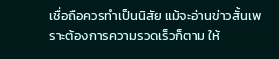เชื่อถือควรทำเป็นนิสัย แม้จะอ่านข่าวสั้นเพราะต้องการความรวดเร็วก็ตาม ให้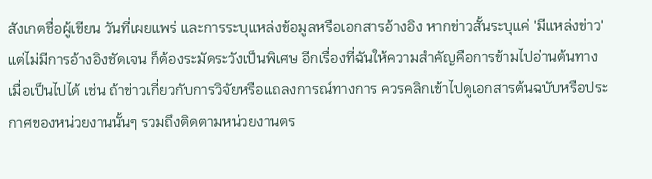สังเกตชื่อผู้เขียน วันที่เผยแพร่ และการระบุแหล่งข้อมูลหรือเอกสารอ้างอิง หากข่าวสั้นระบุแค่ 'มีแหล่งข่าว' แต่ไม่มีการอ้างอิงชัดเจน ก็ต้องระมัดระวังเป็นพิเศษ อีกเรื่องที่ฉันให้ความสำคัญคือการข้ามไปอ่านต้นทางเมื่อเป็นไปได้ เช่น ถ้าข่าวเกี่ยวกับการวิจัยหรือแถลงการณ์ทางการ ควรคลิกเข้าไปดูเอกสารต้นฉบับหรือประกาศของหน่วยงานนั้นๆ รวมถึงติดตามหน่วยงานตร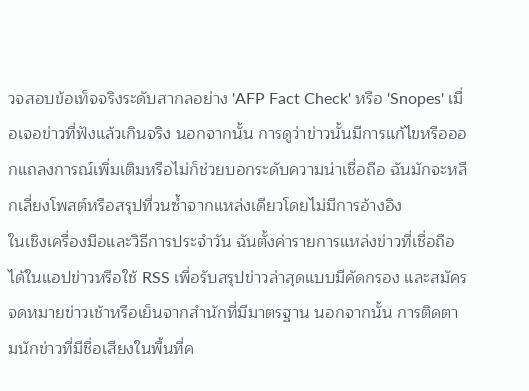วจสอบข้อเท็จจริงระดับสากลอย่าง 'AFP Fact Check' หรือ 'Snopes' เมื่อเจอข่าวที่ฟังแล้วเกินจริง นอกจากนั้น การดูว่าข่าวนั้นมีการแก้ไขหรือออกแถลงการณ์เพิ่มเติมหรือไม่ก็ช่วยบอกระดับความน่าเชื่อถือ ฉันมักจะหลีกเลี่ยงโพสต์หรือสรุปที่วนซ้ำจากแหล่งเดียวโดยไม่มีการอ้างอิง
ในเชิงเครื่องมือและวิธีการประจำวัน ฉันตั้งค่ารายการแหล่งข่าวที่เชื่อถือได้ในแอปข่าวหรือใช้ RSS เพื่อรับสรุปข่าวล่าสุดแบบมีคัดกรอง และสมัครจดหมายข่าวเช้าหรือเย็นจากสำนักที่มีมาตรฐาน นอกจากนั้น การติดตามนักข่าวที่มีชื่อเสียงในพื้นที่ค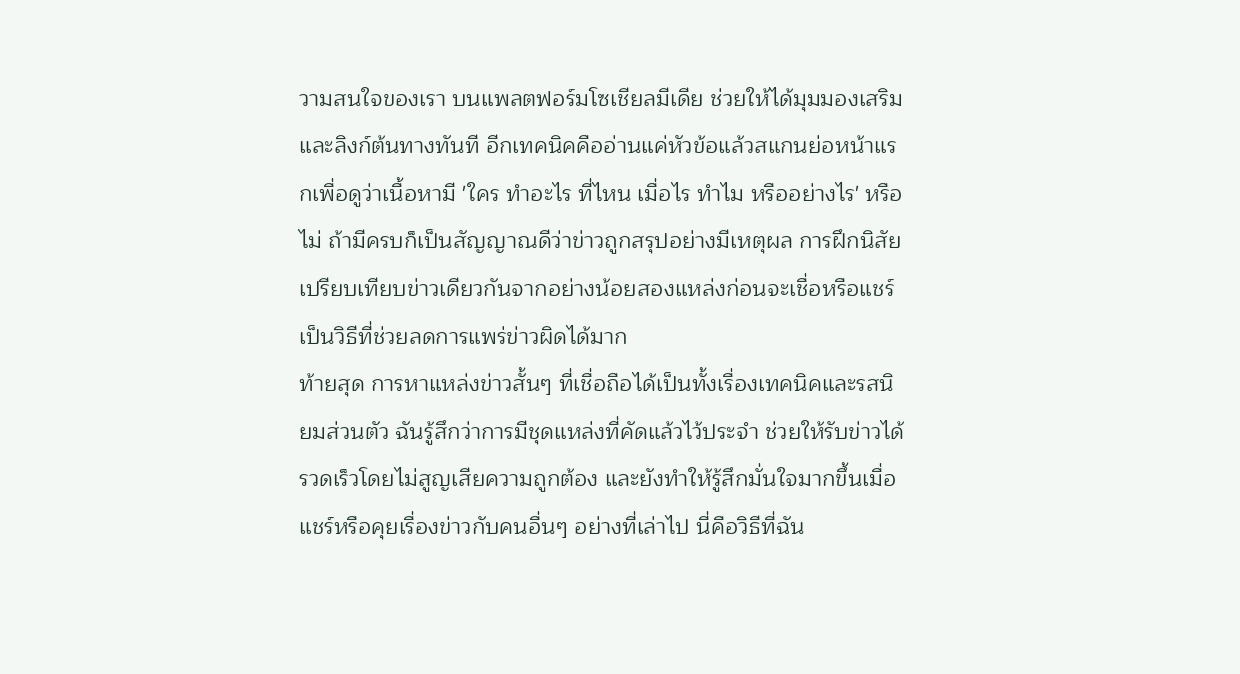วามสนใจของเรา บนแพลตฟอร์มโซเชียลมีเดีย ช่วยให้ได้มุมมองเสริมและลิงก์ต้นทางทันที อีกเทคนิคคืออ่านแค่หัวข้อแล้วสแกนย่อหน้าแรกเพื่อดูว่าเนื้อหามี 'ใคร ทำอะไร ที่ไหน เมื่อไร ทำไม หรืออย่างไร' หรือไม่ ถ้ามีครบก็เป็นสัญญาณดีว่าข่าวถูกสรุปอย่างมีเหตุผล การฝึกนิสัยเปรียบเทียบข่าวเดียวกันจากอย่างน้อยสองแหล่งก่อนจะเชื่อหรือแชร์เป็นวิธีที่ช่วยลดการแพร่ข่าวผิดได้มาก
ท้ายสุด การหาแหล่งข่าวสั้นๆ ที่เชื่อถือได้เป็นทั้งเรื่องเทคนิคและรสนิยมส่วนตัว ฉันรู้สึกว่าการมีชุดแหล่งที่คัดแล้วไว้ประจำ ช่วยให้รับข่าวได้รวดเร็วโดยไม่สูญเสียความถูกต้อง และยังทำให้รู้สึกมั่นใจมากขึ้นเมื่อแชร์หรือคุยเรื่องข่าวกับคนอื่นๆ อย่างที่เล่าไป นี่คือวิธีที่ฉัน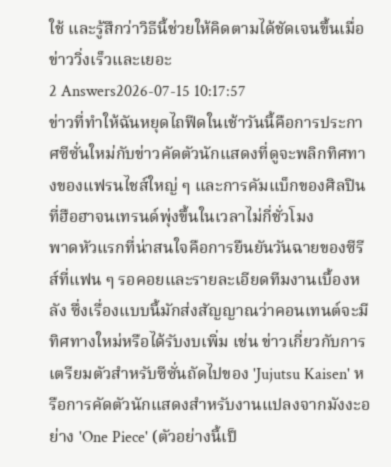ใช้ และรู้สึกว่าวิธีนี้ช่วยให้คิดตามได้ชัดเจนขึ้นเมื่อข่าววิ่งเร็วและเยอะ
2 Answers2026-07-15 10:17:57
ข่าวที่ทำให้ฉันหยุดไถฟีดในเช้าวันนี้คือการประกาศซีซั่นใหม่กับข่าวคัดตัวนักแสดงที่ดูจะพลิกทิศทางของแฟรนไชส์ใหญ่ ๆ และการคัมแบ็กของศิลปินที่ฮือฮาจนเทรนด์พุ่งขึ้นในเวลาไม่กี่ชั่วโมง
พาดหัวแรกที่น่าสนใจคือการยืนยันวันฉายของซีรีส์ที่แฟน ๆ รอคอยและรายละเอียดทีมงานเบื้องหลัง ซึ่งเรื่องแบบนี้มักส่งสัญญาณว่าคอนเทนต์จะมีทิศทางใหม่หรือได้รับงบเพิ่ม เช่น ข่าวเกี่ยวกับการเตรียมตัวสำหรับซีซั่นถัดไปของ 'Jujutsu Kaisen' หรือการคัดตัวนักแสดงสำหรับงานแปลงจากมังงะอย่าง 'One Piece' (ตัวอย่างนี้เป็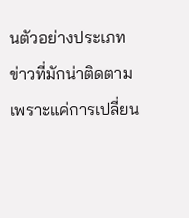นตัวอย่างประเภทข่าวที่มักน่าติดตาม เพราะแค่การเปลี่ยน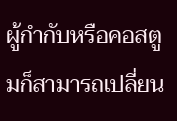ผู้กำกับหรือคอสตูมก็สามารถเปลี่ยน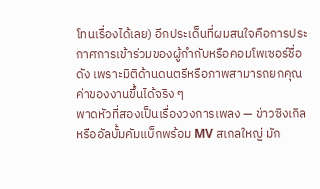โทนเรื่องได้เลย) อีกประเด็นที่ผมสนใจคือการประกาศการเข้าร่วมของผู้กำกับหรือคอมโพเซอร์ชื่อดัง เพราะมิติด้านดนตรีหรือภาพสามารถยกคุณค่าของงานขึ้นได้จริง ๆ
พาดหัวที่สองเป็นเรื่องวงการเพลง — ข่าวซิงเกิลหรืออัลบั้มคัมแบ็กพร้อม MV สเกลใหญ่ มัก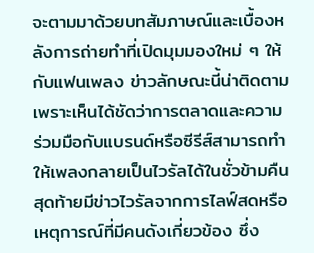จะตามมาด้วยบทสัมภาษณ์และเบื้องหลังการถ่ายทำที่เปิดมุมมองใหม่ ๆ ให้กับแฟนเพลง ข่าวลักษณะนี้น่าติดตามเพราะเห็นได้ชัดว่าการตลาดและความร่วมมือกับแบรนด์หรือซีรีส์สามารถทำให้เพลงกลายเป็นไวรัลได้ในชั่วข้ามคืน สุดท้ายมีข่าวไวรัลจากการไลฟ์สดหรือเหตุการณ์ที่มีคนดังเกี่ยวข้อง ซึ่ง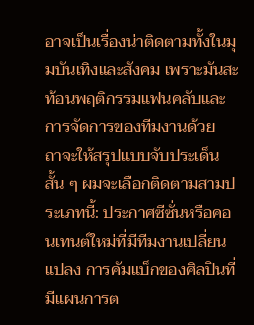อาจเป็นเรื่องน่าติดตามทั้งในมุมบันเทิงและสังคม เพราะมันสะท้อนพฤติกรรมแฟนคลับและการจัดการของทีมงานด้วย
ถาจะให้สรุปแบบจับประเด็นสั้น ๆ ผมจะเลือกติดตามสามประเภทนี้: ประกาศซีซั่นหรือคอนเทนต์ใหม่ที่มีทีมงานเปลี่ยนแปลง การคัมแบ็กของศิลปินที่มีแผนการต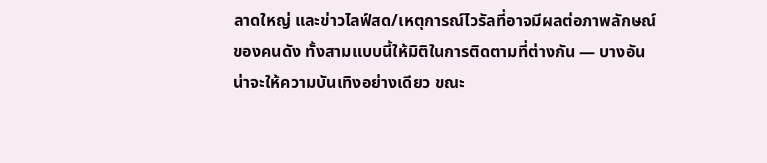ลาดใหญ่ และข่าวไลฟ์สด/เหตุการณ์ไวรัลที่อาจมีผลต่อภาพลักษณ์ของคนดัง ทั้งสามแบบนี้ให้มิติในการติดตามที่ต่างกัน — บางอันน่าจะให้ความบันเทิงอย่างเดียว ขณะ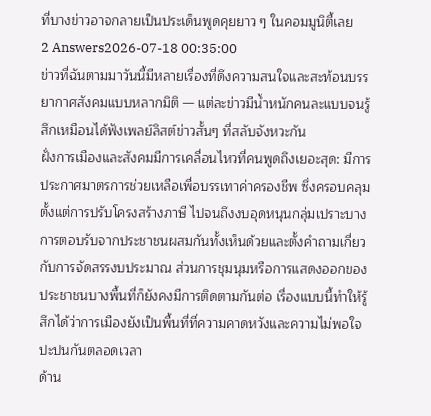ที่บางข่าวอาจกลายเป็นประเด็นพูดคุยยาว ๆ ในคอมมูนิตี้เลย
2 Answers2026-07-18 00:35:00
ข่าวที่ฉันตามมาวันนี้มีหลายเรื่องที่ดึงความสนใจและสะท้อนบรรยากาศสังคมแบบหลากมิติ — แต่ละข่าวมีน้ำหนักคนละแบบจนรู้สึกเหมือนได้ฟังเพลย์ลิสต์ข่าวสั้นๆ ที่สลับจังหวะกัน
ฝั่งการเมืองและสังคมมีการเคลื่อนไหวที่คนพูดถึงเยอะสุด: มีการประกาศมาตรการช่วยเหลือเพื่อบรรเทาค่าครองชีพ ซึ่งครอบคลุมตั้งแต่การปรับโครงสร้างภาษี ไปจนถึงงบอุดหนุนกลุ่มเปราะบาง การตอบรับจากประชาชนผสมกันทั้งเห็นด้วยและตั้งคำถามเกี่ยวกับการจัดสรรงบประมาณ ส่วนการชุมนุมหรือการแสดงออกของประชาชนบางพื้นที่ก็ยังคงมีการติดตามกันต่อ เรื่องแบบนี้ทำให้รู้สึกได้ว่าการเมืองยังเป็นพื้นที่ที่ความคาดหวังและความไม่พอใจปะปนกันตลอดเวลา
ด้าน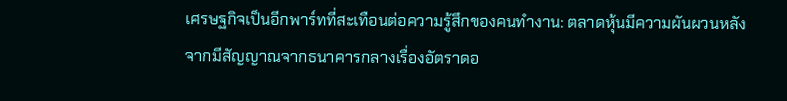เศรษฐกิจเป็นอีกพาร์ทที่สะเทือนต่อความรู้สึกของคนทำงาน: ตลาดหุ้นมีความผันผวนหลังจากมีสัญญาณจากธนาคารกลางเรื่องอัตราดอ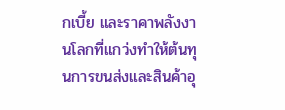กเบี้ย และราคาพลังงานโลกที่แกว่งทำให้ต้นทุนการขนส่งและสินค้าอุ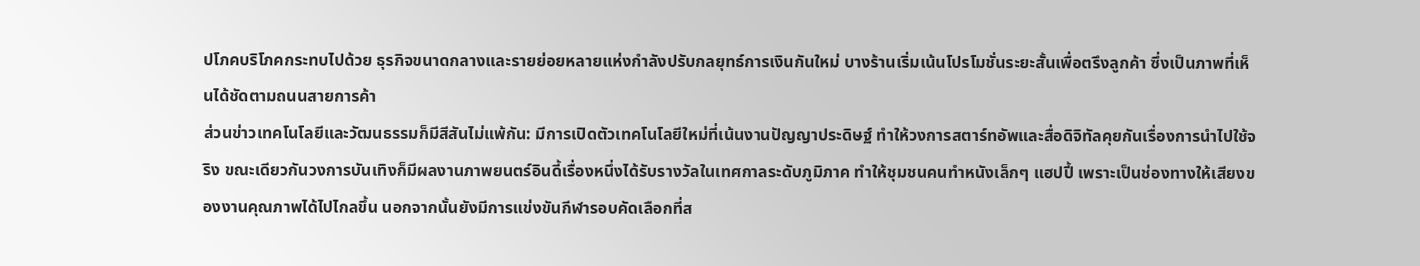ปโภคบริโภคกระทบไปด้วย ธุรกิจขนาดกลางและรายย่อยหลายแห่งกำลังปรับกลยุทธ์การเงินกันใหม่ บางร้านเริ่มเน้นโปรโมชั่นระยะสั้นเพื่อตรึงลูกค้า ซึ่งเป็นภาพที่เห็นได้ชัดตามถนนสายการค้า
ส่วนข่าวเทคโนโลยีและวัฒนธรรมก็มีสีสันไม่แพ้กัน: มีการเปิดตัวเทคโนโลยีใหม่ที่เน้นงานปัญญาประดิษฐ์ ทำให้วงการสตาร์ทอัพและสื่อดิจิทัลคุยกันเรื่องการนำไปใช้จริง ขณะเดียวกันวงการบันเทิงก็มีผลงานภาพยนตร์อินดี้เรื่องหนึ่งได้รับรางวัลในเทศกาลระดับภูมิภาค ทำให้ชุมชนคนทำหนังเล็กๆ แฮปปี้ เพราะเป็นช่องทางให้เสียงของงานคุณภาพได้ไปไกลขึ้น นอกจากนั้นยังมีการแข่งขันกีฬารอบคัดเลือกที่ส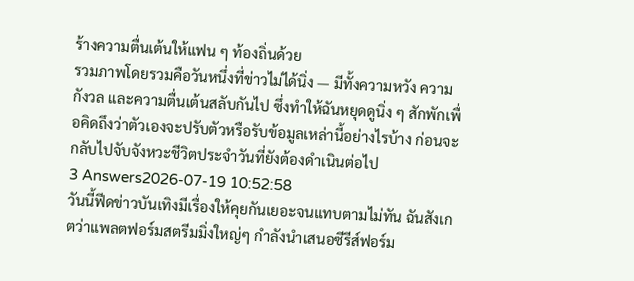ร้างความตื่นเต้นให้แฟน ๆ ท้องถิ่นด้วย
รวมภาพโดยรวมคือวันหนึ่งที่ข่าวไม่ได้นิ่ง — มีทั้งความหวัง ความกังวล และความตื่นเต้นสลับกันไป ซึ่งทำให้ฉันหยุดดูนิ่ง ๆ สักพักเพื่อคิดถึงว่าตัวเองจะปรับตัวหรือรับข้อมูลเหล่านี้อย่างไรบ้าง ก่อนจะกลับไปจับจังหวะชีวิตประจำวันที่ยังต้องดำเนินต่อไป
3 Answers2026-07-19 10:52:58
วันนี้ฟีดข่าวบันเทิงมีเรื่องให้คุยกันเยอะจนแทบตามไม่ทัน ฉันสังเกตว่าแพลตฟอร์มสตรีมมิ่งใหญ่ๆ กำลังนำเสนอซีรีส์ฟอร์ม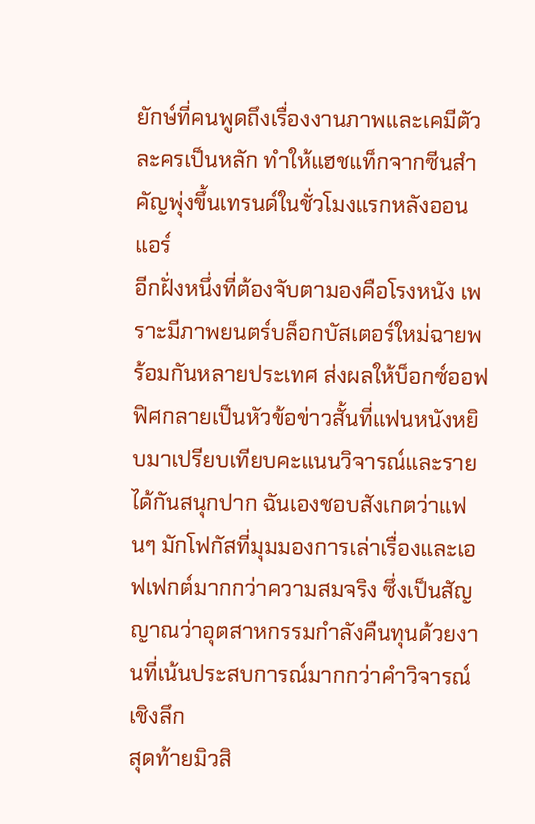ยักษ์ที่คนพูดถึงเรื่องงานภาพและเคมีตัวละครเป็นหลัก ทำให้แฮชแท็กจากซีนสำคัญพุ่งขึ้นเทรนด์ในชั่วโมงแรกหลังออนแอร์
อีกฝั่งหนึ่งที่ต้องจับตามองคือโรงหนัง เพราะมีภาพยนตร์บล็อกบัสเตอร์ใหม่ฉายพร้อมกันหลายประเทศ ส่งผลให้บ็อกซ์ออฟฟิศกลายเป็นหัวข้อข่าวสั้นที่แฟนหนังหยิบมาเปรียบเทียบคะแนนวิจารณ์และรายได้กันสนุกปาก ฉันเองชอบสังเกตว่าแฟนๆ มักโฟกัสที่มุมมองการเล่าเรื่องและเอฟเฟกต์มากกว่าความสมจริง ซึ่งเป็นสัญญาณว่าอุตสาหกรรมกำลังคืนทุนด้วยงานที่เน้นประสบการณ์มากกว่าคำวิจารณ์เชิงลึก
สุดท้ายมิวสิ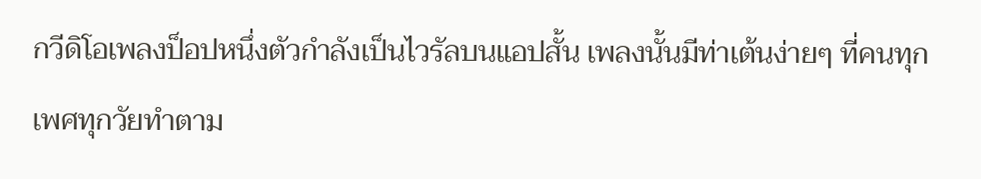กวีดิโอเพลงป็อปหนึ่งตัวกำลังเป็นไวรัลบนแอปสั้น เพลงนั้นมีท่าเต้นง่ายๆ ที่คนทุกเพศทุกวัยทำตาม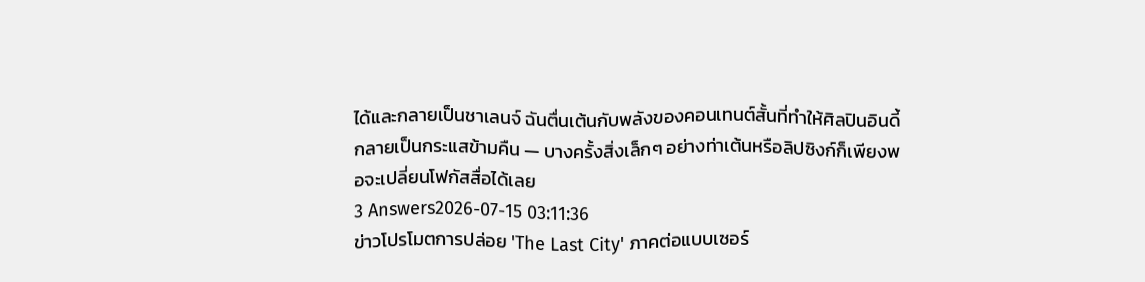ได้และกลายเป็นชาเลนจ์ ฉันตื่นเต้นกับพลังของคอนเทนต์สั้นที่ทำให้ศิลปินอินดี้กลายเป็นกระแสข้ามคืน — บางครั้งสิ่งเล็กๆ อย่างท่าเต้นหรือลิปซิงก์ก็เพียงพอจะเปลี่ยนโฟกัสสื่อได้เลย
3 Answers2026-07-15 03:11:36
ข่าวโปรโมตการปล่อย 'The Last City' ภาคต่อแบบเซอร์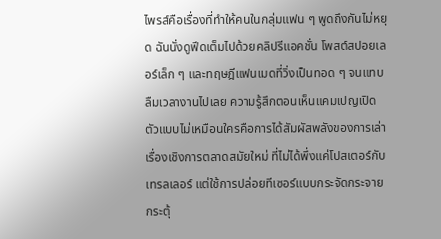ไพรส์คือเรื่องที่ทำให้คนในกลุ่มแฟน ๆ พูดถึงกันไม่หยุด ฉันนั่งดูฟีดเต็มไปด้วยคลิปรีแอคชั่น โพสต์สปอยเลอร์เล็ก ๆ และทฤษฎีแฟนเมดที่วิ่งเป็นทอด ๆ จนแทบลืมเวลางานไปเลย ความรู้สึกตอนเห็นแคมเปญเปิดตัวแบบไม่เหมือนใครคือการได้สัมผัสพลังของการเล่าเรื่องเชิงการตลาดสมัยใหม่ ที่ไม่ได้พึ่งแค่โปสเตอร์กับเทรลเลอร์ แต่ใช้การปล่อยทีเซอร์แบบกระจัดกระจาย กระตุ้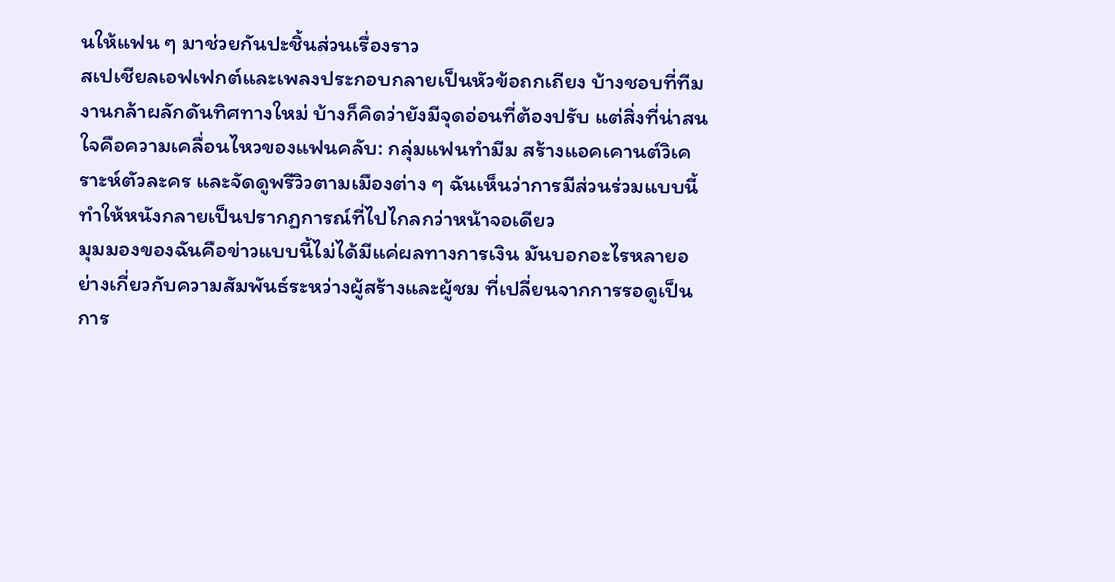นให้แฟน ๆ มาช่วยกันปะชิ้นส่วนเรื่องราว
สเปเชียลเอฟเฟกต์และเพลงประกอบกลายเป็นหัวข้อถกเถียง บ้างชอบที่ทีมงานกล้าผลักดันทิศทางใหม่ บ้างก็คิดว่ายังมีจุดอ่อนที่ต้องปรับ แต่สิ่งที่น่าสนใจคือความเคลื่อนไหวของแฟนคลับ: กลุ่มแฟนทำมีม สร้างแอคเคานต์วิเคราะห์ตัวละคร และจัดดูพรีวิวตามเมืองต่าง ๆ ฉันเห็นว่าการมีส่วนร่วมแบบนี้ทำให้หนังกลายเป็นปรากฏการณ์ที่ไปไกลกว่าหน้าจอเดียว
มุมมองของฉันคือข่าวแบบนี้ไม่ได้มีแค่ผลทางการเงิน มันบอกอะไรหลายอย่างเกี่ยวกับความสัมพันธ์ระหว่างผู้สร้างและผู้ชม ที่เปลี่ยนจากการรอดูเป็นการ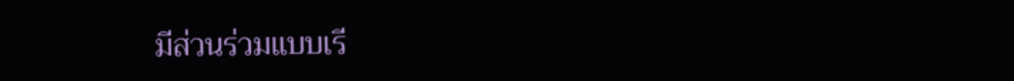มีส่วนร่วมแบบเรี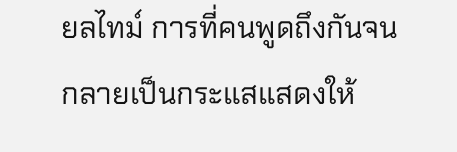ยลไทม์ การที่คนพูดถึงกันจนกลายเป็นกระแสแสดงให้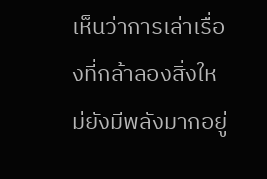เห็นว่าการเล่าเรื่องที่กล้าลองสิ่งใหม่ยังมีพลังมากอยู่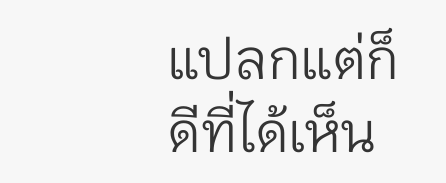แปลกแต่ก็ดีที่ได้เห็น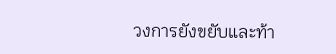วงการยังขยับและท้า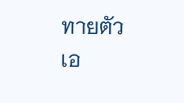ทายตัวเอ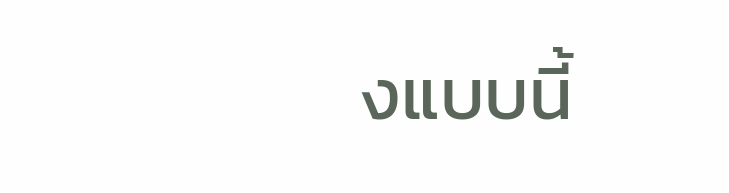งแบบนี้